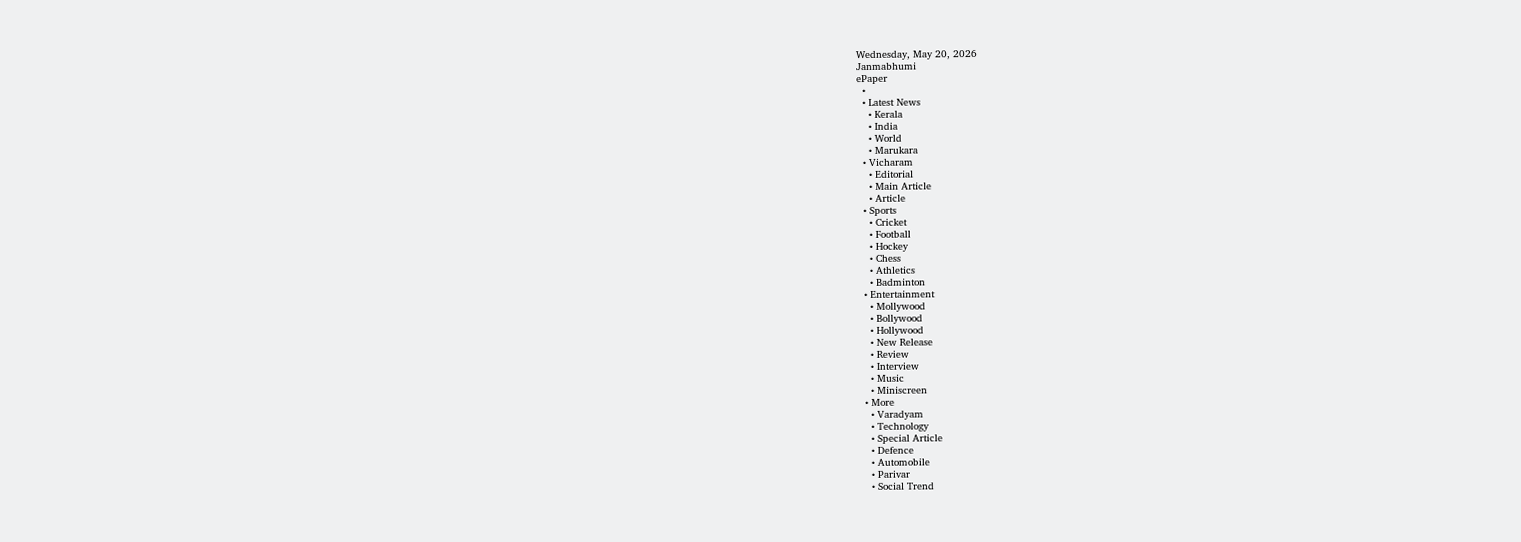Wednesday, May 20, 2026
Janmabhumi
ePaper
  •
  • Latest News
    • Kerala
    • India
    • World
    • Marukara
  • Vicharam
    • Editorial
    • Main Article
    • Article
  • Sports
    • Cricket
    • Football
    • Hockey
    • Chess
    • Athletics
    • Badminton
  • Entertainment
    • Mollywood
    • Bollywood
    • Hollywood
    • New Release
    • Review
    • Interview
    • Music
    • Miniscreen
  • More
    • Varadyam
    • Technology
    • Special Article
    • Defence
    • Automobile
    • Parivar
    • Social Trend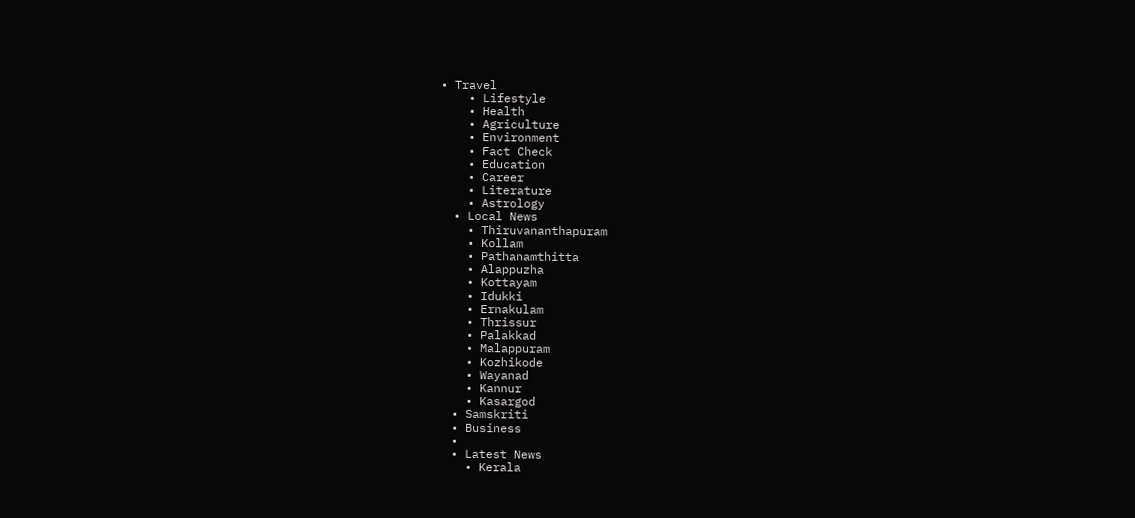• Travel
    • Lifestyle
    • Health
    • Agriculture
    • Environment
    • Fact Check
    • Education
    • Career
    • Literature
    • Astrology
  • Local News
    • Thiruvananthapuram
    • Kollam
    • Pathanamthitta
    • Alappuzha
    • Kottayam
    • Idukki
    • Ernakulam
    • Thrissur
    • Palakkad
    • Malappuram
    • Kozhikode
    • Wayanad
    • Kannur
    • Kasargod
  • Samskriti
  • Business
  •
  • Latest News
    • Kerala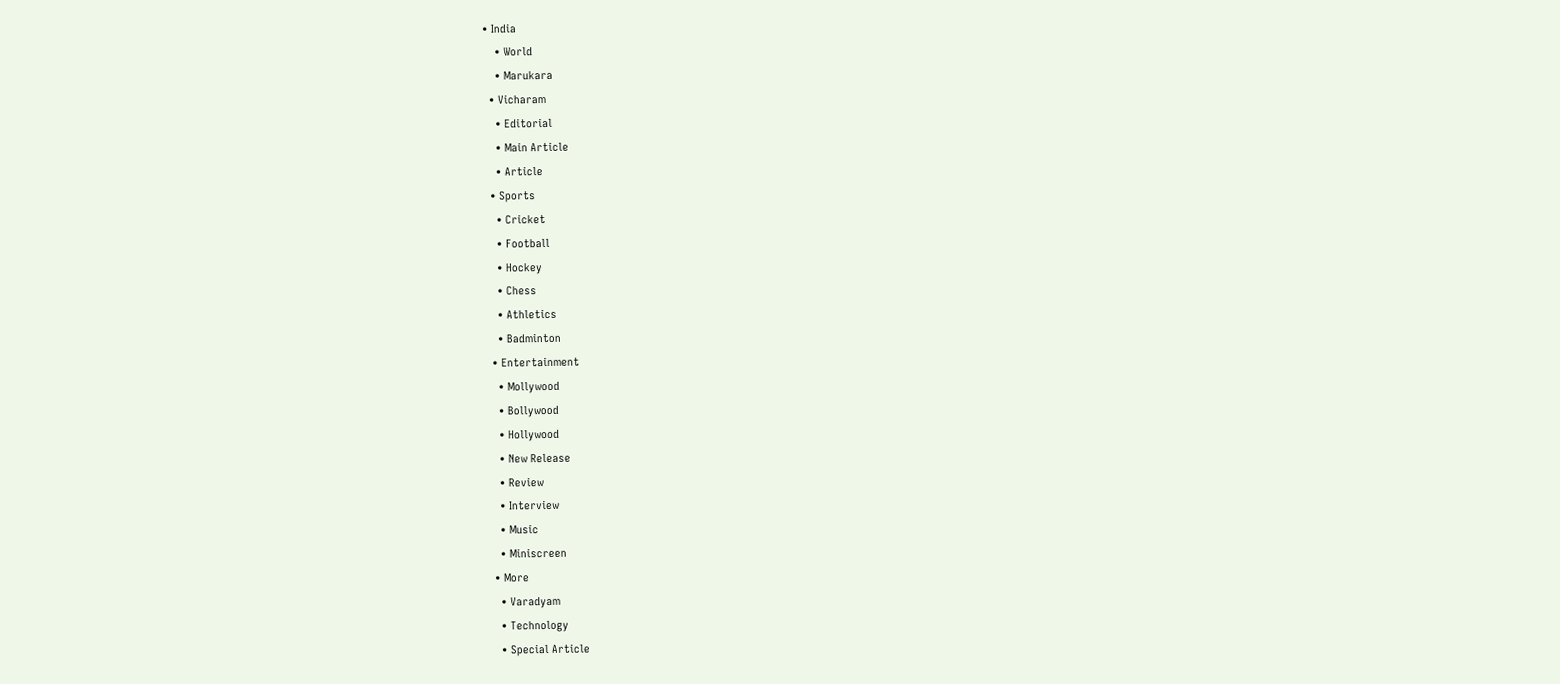• India
    • World
    • Marukara
  • Vicharam
    • Editorial
    • Main Article
    • Article
  • Sports
    • Cricket
    • Football
    • Hockey
    • Chess
    • Athletics
    • Badminton
  • Entertainment
    • Mollywood
    • Bollywood
    • Hollywood
    • New Release
    • Review
    • Interview
    • Music
    • Miniscreen
  • More
    • Varadyam
    • Technology
    • Special Article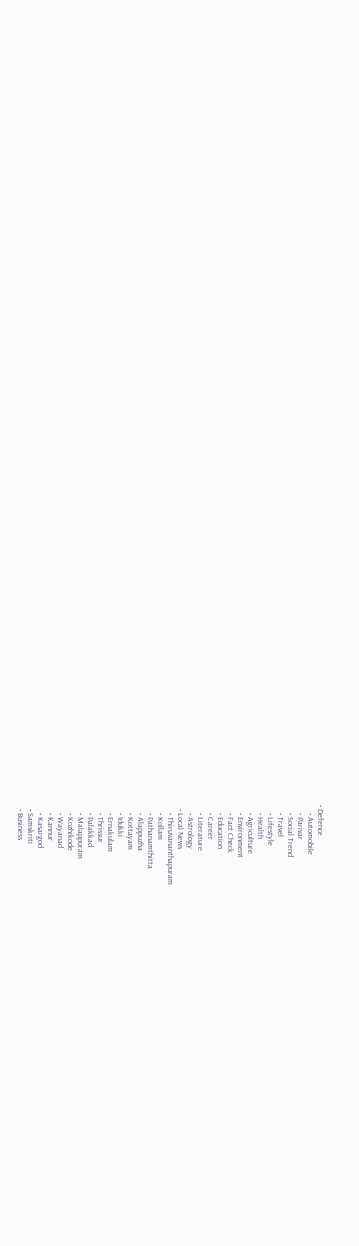• Defence
    • Automobile
    • Parivar
    • Social Trend
    • Travel
    • Lifestyle
    • Health
    • Agriculture
    • Environment
    • Fact Check
    • Education
    • Career
    • Literature
    • Astrology
  • Local News
    • Thiruvananthapuram
    • Kollam
    • Pathanamthitta
    • Alappuzha
    • Kottayam
    • Idukki
    • Ernakulam
    • Thrissur
    • Palakkad
    • Malappuram
    • Kozhikode
    • Wayanad
    • Kannur
    • Kasargod
  • Samskriti
  • Business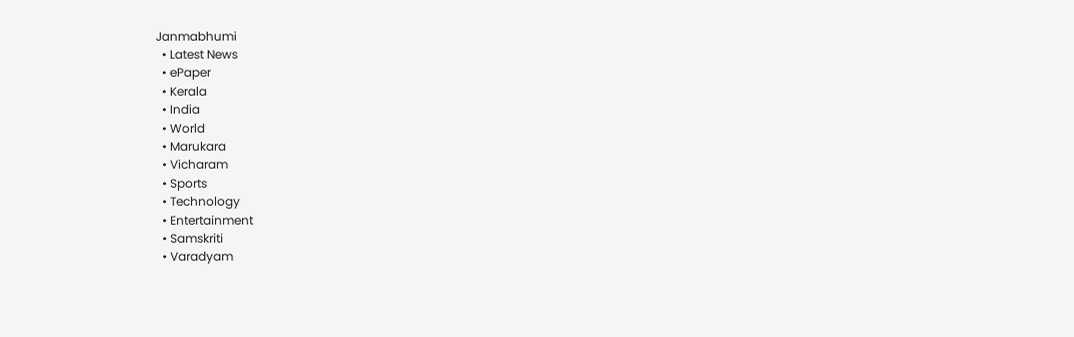Janmabhumi
  • Latest News
  • ePaper
  • Kerala
  • India
  • World
  • Marukara
  • Vicharam
  • Sports
  • Technology
  • Entertainment
  • Samskriti
  • Varadyam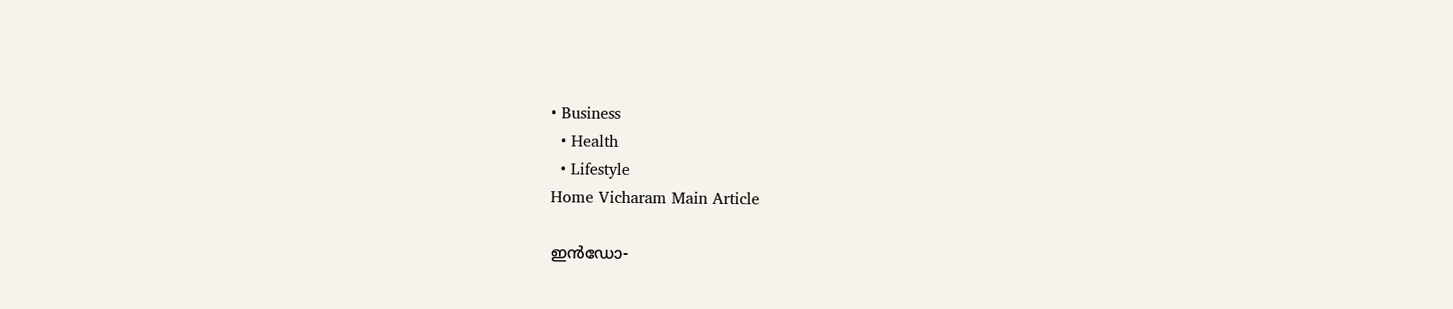• Business
  • Health
  • Lifestyle
Home Vicharam Main Article

ഇന്‍ഡോ-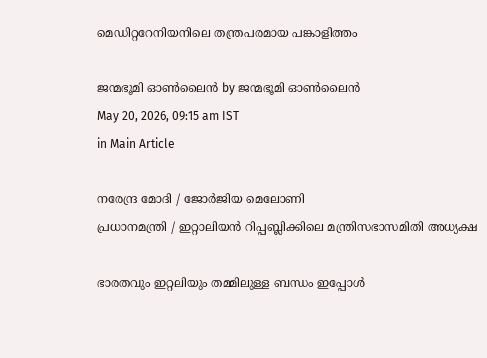മെഡിറ്ററേനിയനിലെ തന്ത്രപരമായ പങ്കാളിത്തം

ജന്മഭൂമി ഓണ്‍ലൈന്‍ by ജന്മഭൂമി ഓണ്‍ലൈന്‍
May 20, 2026, 09:15 am IST
in Main Article

നരേന്ദ്ര മോദി / ജോര്‍ജിയ മെലോണി
പ്രധാനമന്ത്രി / ഇറ്റാലിയന്‍ റിപ്പബ്ലിക്കിലെ മന്ത്രിസഭാസമിതി അധ്യക്ഷ

ഭാരതവും ഇറ്റലിയും തമ്മിലുള്ള ബന്ധം ഇപ്പോള്‍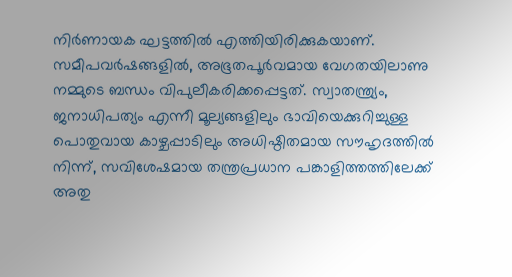നിര്‍ണായക ഘട്ടത്തില്‍ എത്തിയിരിക്കുകയാണ്. സമീപവര്‍ഷങ്ങളില്‍, അഭൂതപൂര്‍വമായ വേഗതയിലാണു നമ്മുടെ ബന്ധം വിപുലീകരിക്കപ്പെട്ടത്. സ്വാതന്ത്ര്യം, ജനാധിപത്യം എന്നീ മൂല്യങ്ങളിലും ഭാവിയെക്കുറിച്ചുള്ള പൊതുവായ കാഴ്ചപ്പാടിലും അധിഷ്ഠിതമായ സൗഹൃദത്തില്‍ നിന്ന്, സവിശേഷമായ തന്ത്രപ്രധാന പങ്കാളിത്തത്തിലേക്ക് അതു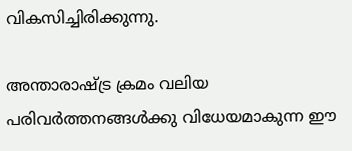വികസിച്ചിരിക്കുന്നു.

അന്താരാഷ്‌ട്ര ക്രമം വലിയ പരിവര്‍ത്തനങ്ങള്‍ക്കു വിധേയമാകുന്ന ഈ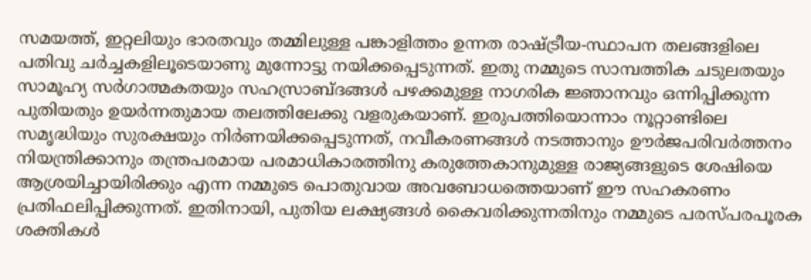സമയത്ത്, ഇറ്റലിയും ഭാരതവും തമ്മിലുള്ള പങ്കാളിത്തം ഉന്നത രാഷ്‌ട്രീയ-സ്ഥാപന തലങ്ങളിലെ പതിവു ചര്‍ച്ചകളിലൂടെയാണു മുന്നോട്ടു നയിക്കപ്പെടുന്നത്. ഇതു നമ്മുടെ സാമ്പത്തിക ചടുലതയും സാമൂഹ്യ സര്‍ഗാത്മകതയും സഹസ്രാബ്ദങ്ങള്‍ പഴക്കമുള്ള നാഗരിക ജ്ഞാനവും ഒന്നിപ്പിക്കുന്ന പുതിയതും ഉയര്‍ന്നതുമായ തലത്തിലേക്കു വളരുകയാണ്. ഇരുപത്തിയൊന്നാം നൂറ്റാണ്ടിലെ സമൃദ്ധിയും സുരക്ഷയും നിര്‍ണയിക്കപ്പെടുന്നത്, നവീകരണങ്ങള്‍ നടത്താനും ഊര്‍ജപരിവര്‍ത്തനം നിയന്ത്രിക്കാനും തന്ത്രപരമായ പരമാധികാരത്തിനു കരുത്തേകാനുമുള്ള രാജ്യങ്ങളുടെ ശേഷിയെ ആശ്രയിച്ചായിരിക്കും എന്ന നമ്മുടെ പൊതുവായ അവബോധത്തെയാണ് ഈ സഹകരണം പ്രതിഫലിപ്പിക്കുന്നത്. ഇതിനായി, പുതിയ ലക്ഷ്യങ്ങള്‍ കൈവരിക്കുന്നതിനും നമ്മുടെ പരസ്പരപൂരക ശക്തികള്‍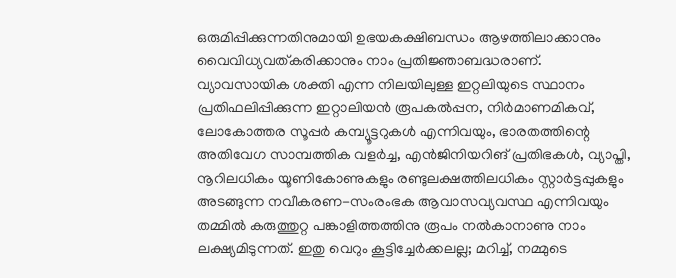ഒരുമിപ്പിക്കുന്നതിനുമായി ഉഭയകക്ഷിബന്ധം ആഴത്തിലാക്കാനും വൈവിധ്യവത്കരിക്കാനും നാം പ്രതിജ്ഞാബദ്ധരാണ്. വ്യാവസായിക ശക്തി എന്ന നിലയിലുള്ള ഇറ്റലിയുടെ സ്ഥാനം പ്രതിഫലിപ്പിക്കുന്ന ഇറ്റാലിയന്‍ രൂപകല്‍പ്പന, നിര്‍മാണമികവ്, ലോകോത്തര സൂപ്പര്‍ കമ്പ്യൂട്ടറുകള്‍ എന്നിവയും, ഭാരതത്തിന്റെ അതിവേഗ സാമ്പത്തിക വളര്‍ച്ച, എന്‍ജിനിയറിങ് പ്രതിഭകള്‍, വ്യാപ്തി, നൂറിലധികം യൂണികോണുകളും രണ്ടുലക്ഷത്തിലധികം സ്റ്റാര്‍ട്ടപ്പുകളും അടങ്ങുന്ന നവീകരണ-സംരംഭക ആവാസവ്യവസ്ഥ എന്നിവയും തമ്മില്‍ കരുത്തുറ്റ പങ്കാളിത്തത്തിനു രൂപം നല്‍കാനാണു നാം ലക്ഷ്യമിടുന്നത്. ഇതു വെറും കൂട്ടിച്ചേര്‍ക്കലല്ല; മറിച്ച്, നമ്മുടെ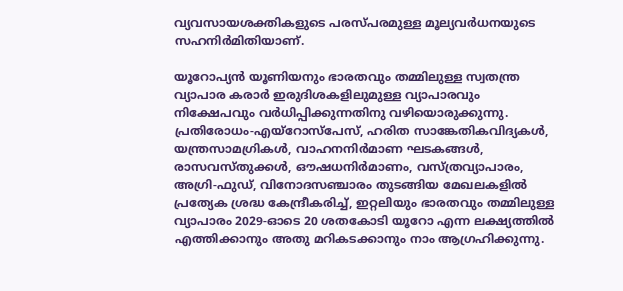വ്യവസായശക്തികളുടെ പരസ്പരമുള്ള മൂല്യവര്‍ധനയുടെ സഹനിര്‍മിതിയാണ്.

യൂറോപ്യന്‍ യൂണിയനും ഭാരതവും തമ്മിലുള്ള സ്വതന്ത്ര വ്യാപാര കരാര്‍ ഇരുദിശകളിലുമുള്ള വ്യാപാരവും നിക്ഷേപവും വര്‍ധിപ്പിക്കുന്നതിനു വഴിയൊരുക്കുന്നു. പ്രതിരോധം-എയ്റോസ്‌പേസ്, ഹരിത സാങ്കേതികവിദ്യകള്‍, യന്ത്രസാമഗ്രികള്‍, വാഹനനിര്‍മാണ ഘടകങ്ങള്‍, രാസവസ്തുക്കള്‍, ഔഷധനിര്‍മാണം, വസ്ത്രവ്യാപാരം, അഗ്രി-ഫുഡ്, വിനോദസഞ്ചാരം തുടങ്ങിയ മേഖലകളില്‍ പ്രത്യേക ശ്രദ്ധ കേന്ദ്രീകരിച്ച്, ഇറ്റലിയും ഭാരതവും തമ്മിലുള്ള വ്യാപാരം 2029-ഓടെ 20 ശതകോടി യൂറോ എന്ന ലക്ഷ്യത്തില്‍ എത്തിക്കാനും അതു മറികടക്കാനും നാം ആഗ്രഹിക്കുന്നു.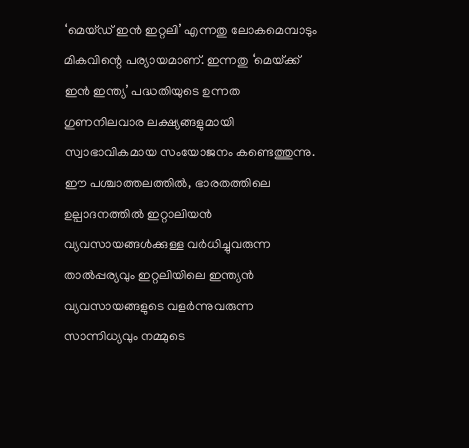‘മെയ്ഡ് ഇന്‍ ഇറ്റലി’ എന്നതു ലോകമെമ്പാടും മികവിന്റെ പര്യായമാണ്. ഇന്നതു ‘മെയ്‌ക്ക് ഇന്‍ ഇന്ത്യ’ പദ്ധതിയുടെ ഉന്നത ഗുണനിലവാര ലക്ഷ്യങ്ങളുമായി സ്വാഭാവികമായ സംയോജനം കണ്ടെത്തുന്നു. ഈ പശ്ചാത്തലത്തില്‍, ഭാരതത്തിലെ ഉല്പാദനത്തില്‍ ഇറ്റാലിയന്‍ വ്യവസായങ്ങള്‍ക്കുള്ള വര്‍ധിച്ചുവരുന്ന താല്‍പ്പര്യവും ഇറ്റലിയിലെ ഇന്ത്യന്‍ വ്യവസായങ്ങളുടെ വളര്‍ന്നുവരുന്ന സാന്നിധ്യവും നമ്മുടെ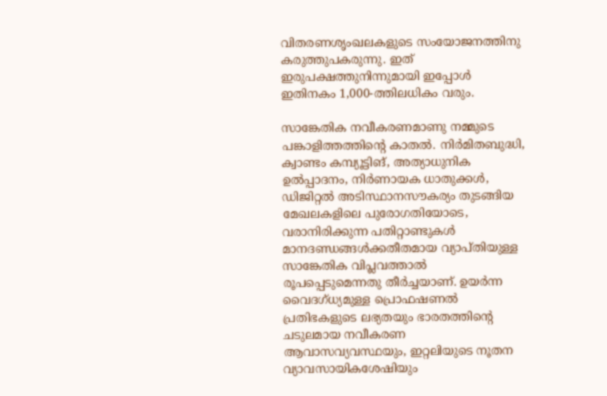വിതരണശൃംഖലകളുടെ സംയോജനത്തിനു കരുത്തുപകരുന്നു. ഇത് ഇരുപക്ഷത്തുനിന്നുമായി ഇപ്പോള്‍ ഇതിനകം 1,000-ത്തിലധികം വരും.

സാങ്കേതിക നവീകരണമാണു നമ്മുടെ പങ്കാളിത്തത്തിന്റെ കാതല്‍. നിര്‍മിതബുദ്ധി, ക്വാണ്ടം കമ്പ്യൂട്ടിങ്, അത്യാധുനിക ഉല്‍പ്പാദനം, നിര്‍ണായക ധാതുക്കള്‍, ഡിജിറ്റല്‍ അടിസ്ഥാനസൗകര്യം തുടങ്ങിയ മേഖലകളിലെ പുരോഗതിയോടെ, വരാനിരിക്കുന്ന പതിറ്റാണ്ടുകള്‍ മാനദണ്ഡങ്ങള്‍ക്കതീതമായ വ്യാപ്തിയുള്ള സാങ്കേതിക വിപ്ലവത്താല്‍ രൂപപ്പെടുമെന്നതു തീര്‍ച്ചയാണ്. ഉയര്‍ന്ന വൈദഗ്ധ്യമുള്ള പ്രൊഫഷണല്‍ പ്രതിഭകളുടെ ലഭ്യതയും ഭാരതത്തിന്റെ ചടുലമായ നവീകരണ ആവാസവ്യവസ്ഥയും, ഇറ്റലിയുടെ നൂതന വ്യാവസായികശേഷിയും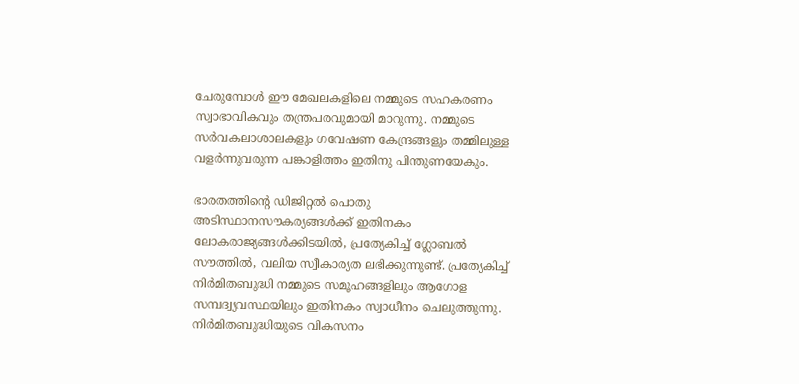ചേരുമ്പോള്‍ ഈ മേഖലകളിലെ നമ്മുടെ സഹകരണം സ്വാഭാവികവും തന്ത്രപരവുമായി മാറുന്നു. നമ്മുടെ സര്‍വകലാശാലകളും ഗവേഷണ കേന്ദ്രങ്ങളും തമ്മിലുള്ള വളര്‍ന്നുവരുന്ന പങ്കാളിത്തം ഇതിനു പിന്തുണയേകും.

ഭാരതത്തിന്റെ ഡിജിറ്റല്‍ പൊതു അടിസ്ഥാനസൗകര്യങ്ങള്‍ക്ക് ഇതിനകം ലോകരാജ്യങ്ങള്‍ക്കിടയില്‍, പ്രത്യേകിച്ച് ഗ്ലോബല്‍ സൗത്തില്‍, വലിയ സ്വീകാര്യത ലഭിക്കുന്നുണ്ട്. പ്രത്യേകിച്ച് നിര്‍മിതബുദ്ധി നമ്മുടെ സമൂഹങ്ങളിലും ആഗോള സമ്പദ്വ്യവസ്ഥയിലും ഇതിനകം സ്വാധീനം ചെലുത്തുന്നു. നിര്‍മിതബുദ്ധിയുടെ വികസനം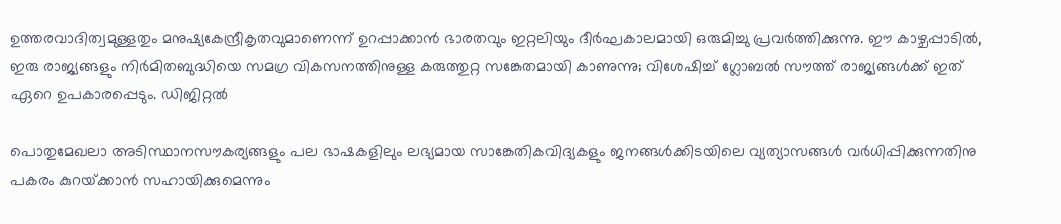ഉത്തരവാദിത്വമുള്ളതും മനുഷ്യകേന്ദ്രീകൃതവുമാണെന്ന് ഉറപ്പാക്കാന്‍ ഭാരതവും ഇറ്റലിയും ദീര്‍ഘകാലമായി ഒരുമിച്ചു പ്രവര്‍ത്തിക്കുന്നു. ഈ കാഴ്ചപ്പാടില്‍, ഇരു രാജ്യങ്ങളും നിര്‍മിതബുദ്ധിയെ സമഗ്ര വികസനത്തിനുള്ള കരുത്തുറ്റ സങ്കേതമായി കാണുന്നു; വിശേഷിച്ച് ഗ്ലോബല്‍ സൗത്ത് രാജ്യങ്ങള്‍ക്ക് ഇത് ഏറെ ഉപകാരപ്പെടും. ഡിജിറ്റല്‍

പൊതുമേഖലാ അടിസ്ഥാനസൗകര്യങ്ങളും പല ഭാഷകളിലും ലഭ്യമായ സാങ്കേതികവിദ്യകളും ജനങ്ങള്‍ക്കിടയിലെ വ്യത്യാസങ്ങള്‍ വര്‍ധിപ്പിക്കുന്നതിനു പകരം കുറയ്‌ക്കാന്‍ സഹായിക്കുമെന്നും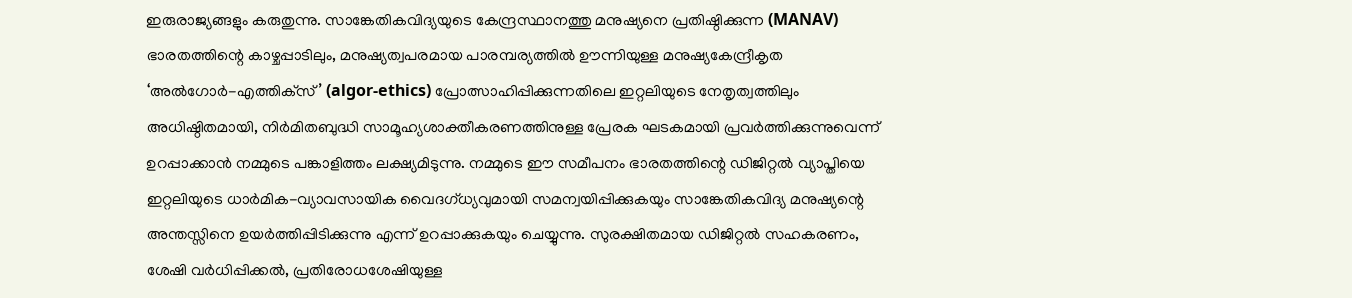ഇരുരാജ്യങ്ങളും കരുതുന്നു. സാങ്കേതികവിദ്യയുടെ കേന്ദ്രസ്ഥാനത്തു മനുഷ്യനെ പ്രതിഷ്ഠിക്കുന്ന (MANAV) ഭാരതത്തിന്റെ കാഴ്ചപ്പാടിലും, മനുഷ്യത്വപരമായ പാരമ്പര്യത്തില്‍ ഊന്നിയുള്ള മനുഷ്യകേന്ദ്രീകൃത ‘അല്‍ഗോര്‍-എത്തിക്‌സ്’ (algor-ethics) പ്രോത്സാഹിപ്പിക്കുന്നതിലെ ഇറ്റലിയുടെ നേതൃത്വത്തിലും അധിഷ്ഠിതമായി, നിര്‍മിതബുദ്ധി സാമൂഹ്യശാക്തീകരണത്തിനുള്ള പ്രേരക ഘടകമായി പ്രവര്‍ത്തിക്കുന്നുവെന്ന് ഉറപ്പാക്കാന്‍ നമ്മുടെ പങ്കാളിത്തം ലക്ഷ്യമിടുന്നു. നമ്മുടെ ഈ സമീപനം ഭാരതത്തിന്റെ ഡിജിറ്റല്‍ വ്യാപ്തിയെ ഇറ്റലിയുടെ ധാര്‍മിക-വ്യാവസായിക വൈദഗ്ധ്യവുമായി സമന്വയിപ്പിക്കുകയും സാങ്കേതികവിദ്യ മനുഷ്യന്റെ അന്തസ്സിനെ ഉയര്‍ത്തിപ്പിടിക്കുന്നു എന്ന് ഉറപ്പാക്കുകയും ചെയ്യുന്നു. സുരക്ഷിതമായ ഡിജിറ്റല്‍ സഹകരണം, ശേഷി വര്‍ധിപ്പിക്കല്‍, പ്രതിരോധശേഷിയുള്ള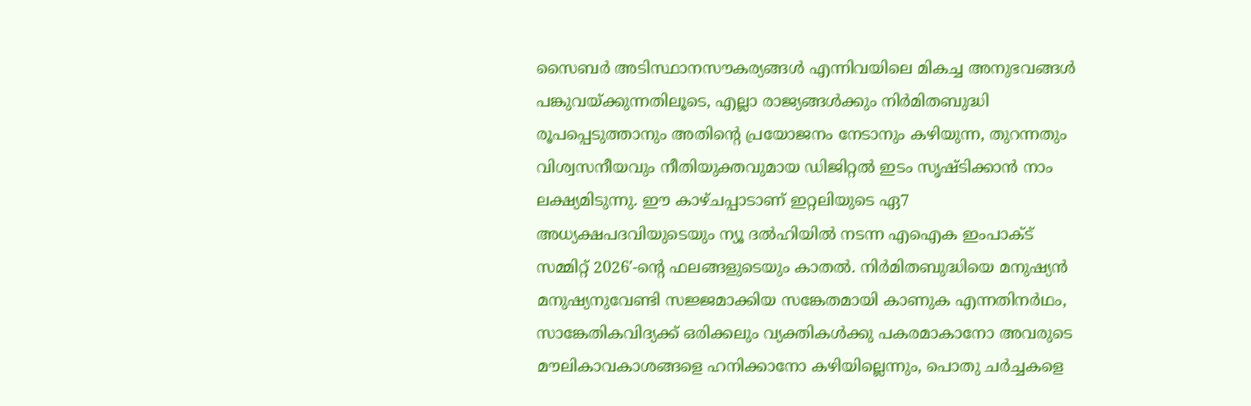സൈബര്‍ അടിസ്ഥാനസൗകര്യങ്ങള്‍ എന്നിവയിലെ മികച്ച അനുഭവങ്ങള്‍ പങ്കുവയ്‌ക്കുന്നതിലൂടെ, എല്ലാ രാജ്യങ്ങള്‍ക്കും നിര്‍മിതബുദ്ധി രൂപപ്പെടുത്താനും അതിന്റെ പ്രയോജനം നേടാനും കഴിയുന്ന, തുറന്നതും വിശ്വസനീയവും നീതിയുക്തവുമായ ഡിജിറ്റല്‍ ഇടം സൃഷ്ടിക്കാന്‍ നാം ലക്ഷ്യമിടുന്നു. ഈ കാഴ്ചപ്പാടാണ് ഇറ്റലിയുടെ ഏ7 അധ്യക്ഷപദവിയുടെയും ന്യൂ ദല്‍ഹിയില്‍ നടന്ന എഐക ഇംപാക്ട് സമ്മിറ്റ് 2026′-ന്റെ ഫലങ്ങളുടെയും കാതല്‍. നിര്‍മിതബുദ്ധിയെ മനുഷ്യന്‍ മനുഷ്യനുവേണ്ടി സജ്ജമാക്കിയ സങ്കേതമായി കാണുക എന്നതിനര്‍ഥം, സാങ്കേതികവിദ്യക്ക് ഒരിക്കലും വ്യക്തികള്‍ക്കു പകരമാകാനോ അവരുടെ മൗലികാവകാശങ്ങളെ ഹനിക്കാനോ കഴിയില്ലെന്നും, പൊതു ചര്‍ച്ചകളെ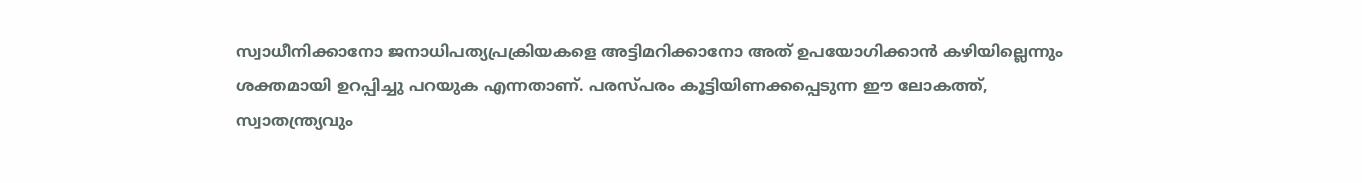സ്വാധീനിക്കാനോ ജനാധിപത്യപ്രക്രിയകളെ അട്ടിമറിക്കാനോ അത് ഉപയോഗിക്കാന്‍ കഴിയില്ലെന്നും ശക്തമായി ഉറപ്പിച്ചു പറയുക എന്നതാണ്. പരസ്പരം കൂട്ടിയിണക്കപ്പെടുന്ന ഈ ലോകത്ത്, സ്വാതന്ത്ര്യവും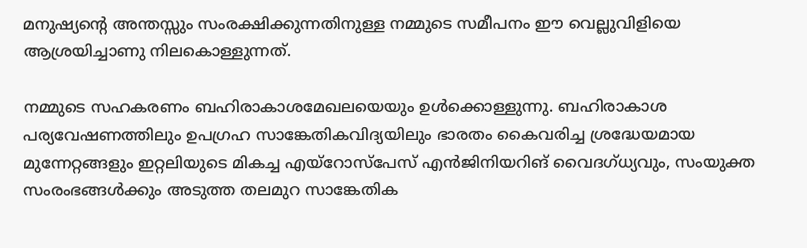മനുഷ്യന്റെ അന്തസ്സും സംരക്ഷിക്കുന്നതിനുള്ള നമ്മുടെ സമീപനം ഈ വെല്ലുവിളിയെ ആശ്രയിച്ചാണു നിലകൊള്ളുന്നത്.

നമ്മുടെ സഹകരണം ബഹിരാകാശമേഖലയെയും ഉള്‍ക്കൊള്ളുന്നു. ബഹിരാകാശ പര്യവേഷണത്തിലും ഉപഗ്രഹ സാങ്കേതികവിദ്യയിലും ഭാരതം കൈവരിച്ച ശ്രദ്ധേയമായ മുന്നേറ്റങ്ങളും ഇറ്റലിയുടെ മികച്ച എയ്റോസ്‌പേസ് എന്‍ജിനിയറിങ് വൈദഗ്ധ്യവും, സംയുക്ത സംരംഭങ്ങള്‍ക്കും അടുത്ത തലമുറ സാങ്കേതിക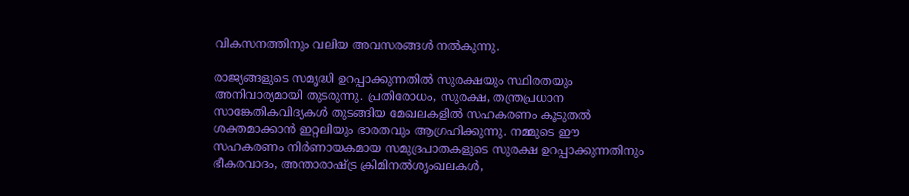വികസനത്തിനും വലിയ അവസരങ്ങള്‍ നല്‍കുന്നു.

രാജ്യങ്ങളുടെ സമൃദ്ധി ഉറപ്പാക്കുന്നതില്‍ സുരക്ഷയും സ്ഥിരതയും അനിവാര്യമായി തുടരുന്നു. പ്രതിരോധം, സുരക്ഷ, തന്ത്രപ്രധാന സാങ്കേതികവിദ്യകള്‍ തുടങ്ങിയ മേഖലകളില്‍ സഹകരണം കൂടുതല്‍ ശക്തമാക്കാന്‍ ഇറ്റലിയും ഭാരതവും ആഗ്രഹിക്കുന്നു. നമ്മുടെ ഈ സഹകരണം നിര്‍ണായകമായ സമുദ്രപാതകളുടെ സുരക്ഷ ഉറപ്പാക്കുന്നതിനും ഭീകരവാദം, അന്താരാഷ്‌ട്ര ക്രിമിനല്‍ശൃംഖലകള്‍,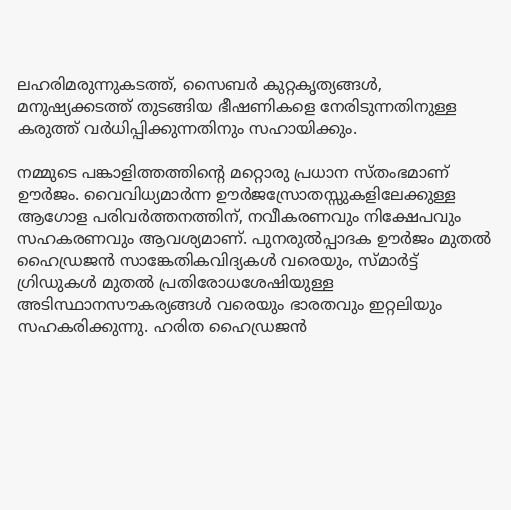ലഹരിമരുന്നുകടത്ത്, സൈബര്‍ കുറ്റകൃത്യങ്ങള്‍, മനുഷ്യക്കടത്ത് തുടങ്ങിയ ഭീഷണികളെ നേരിടുന്നതിനുള്ള കരുത്ത് വര്‍ധിപ്പിക്കുന്നതിനും സഹായിക്കും.

നമ്മുടെ പങ്കാളിത്തത്തിന്റെ മറ്റൊരു പ്രധാന സ്തംഭമാണ് ഊര്‍ജം. വൈവിധ്യമാര്‍ന്ന ഊര്‍ജസ്രോതസ്സുകളിലേക്കുള്ള ആഗോള പരിവര്‍ത്തനത്തിന്, നവീകരണവും നിക്ഷേപവും സഹകരണവും ആവശ്യമാണ്. പുനരുല്‍പ്പാദക ഊര്‍ജം മുതല്‍ ഹൈഡ്രജന്‍ സാങ്കേതികവിദ്യകള്‍ വരെയും, സ്മാര്‍ട്ട് ഗ്രിഡുകള്‍ മുതല്‍ പ്രതിരോധശേഷിയുള്ള അടിസ്ഥാനസൗകര്യങ്ങള്‍ വരെയും ഭാരതവും ഇറ്റലിയും സഹകരിക്കുന്നു. ഹരിത ഹൈഡ്രജന്‍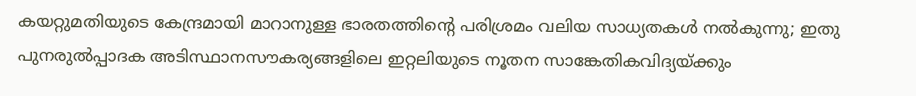കയറ്റുമതിയുടെ കേന്ദ്രമായി മാറാനുള്ള ഭാരതത്തിന്റെ പരിശ്രമം വലിയ സാധ്യതകള്‍ നല്‍കുന്നു; ഇതു പുനരുല്‍പ്പാദക അടിസ്ഥാനസൗകര്യങ്ങളിലെ ഇറ്റലിയുടെ നൂതന സാങ്കേതികവിദ്യയ്‌ക്കും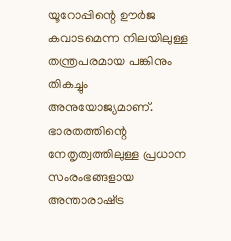യൂറോപ്പിന്റെ ഊര്‍ജ കവാടമെന്ന നിലയിലുള്ള തന്ത്രപരമായ പങ്കിനും തികച്ചും അനുയോജ്യമാണ്. ഭാരതത്തിന്റെ നേതൃത്വത്തിലുള്ള പ്രധാന സംരംഭങ്ങളായ അന്താരാഷ്‌ട്ര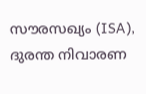സൗരസഖ്യം (ISA), ദുരന്ത നിവാരണ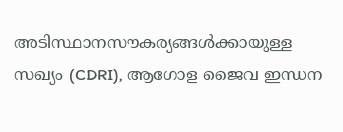അടിസ്ഥാനസൗകര്യങ്ങള്‍ക്കായുള്ള സഖ്യം (CDRI), ആഗോള ജൈവ ഇന്ധന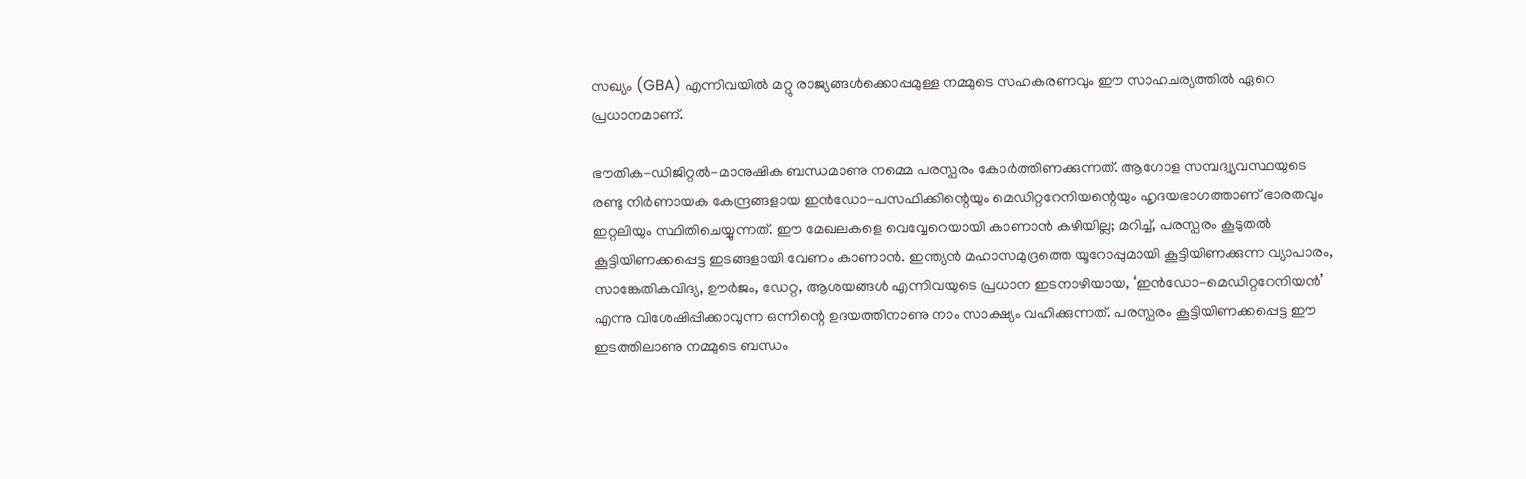സഖ്യം (GBA) എന്നിവയില്‍ മറ്റു രാജ്യങ്ങള്‍ക്കൊപ്പമുള്ള നമ്മുടെ സഹകരണവും ഈ സാഹചര്യത്തില്‍ ഏറെ പ്രധാനമാണ്.

ഭൗതിക-ഡിജിറ്റല്‍-മാനുഷിക ബന്ധമാണു നമ്മെ പരസ്പരം കോര്‍ത്തിണക്കുന്നത്. ആഗോള സമ്പദ്വ്യവസ്ഥയുടെ രണ്ടു നിര്‍ണായക കേന്ദ്രങ്ങളായ ഇന്‍ഡോ-പസഫിക്കിന്റെയും മെഡിറ്ററേനിയന്റെയും ഹൃദയഭാഗത്താണ് ഭാരതവും ഇറ്റലിയും സ്ഥിതിചെയ്യുന്നത്. ഈ മേഖലകളെ വെവ്വേറെയായി കാണാന്‍ കഴിയില്ല; മറിച്ച്, പരസ്പരം കൂടുതല്‍ കൂട്ടിയിണക്കപ്പെട്ട ഇടങ്ങളായി വേണം കാണാന്‍. ഇന്ത്യന്‍ മഹാസമുദ്രത്തെ യൂറോപ്പുമായി കൂട്ടിയിണക്കുന്ന വ്യാപാരം, സാങ്കേതികവിദ്യ, ഊര്‍ജം, ഡേറ്റ, ആശയങ്ങള്‍ എന്നിവയുടെ പ്രധാന ഇടനാഴിയായ, ‘ഇന്‍ഡോ-മെഡിറ്ററേനിയന്‍’ എന്നു വിശേഷിപ്പിക്കാവുന്ന ഒന്നിന്റെ ഉദയത്തിനാണു നാം സാക്ഷ്യം വഹിക്കുന്നത്. പരസ്പരം കൂട്ടിയിണക്കപ്പെട്ട ഈ ഇടത്തിലാണു നമ്മുടെ ബന്ധം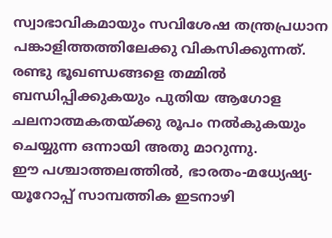സ്വാഭാവികമായും സവിശേഷ തന്ത്രപ്രധാന പങ്കാളിത്തത്തിലേക്കു വികസിക്കുന്നത്. രണ്ടു ഭൂഖണ്ഡങ്ങളെ തമ്മില്‍ ബന്ധിപ്പിക്കുകയും പുതിയ ആഗോള ചലനാത്മകതയ്‌ക്കു രൂപം നല്‍കുകയും ചെയ്യുന്ന ഒന്നായി അതു മാറുന്നു.
ഈ പശ്ചാത്തലത്തില്‍, ഭാരതം-മധ്യേഷ്യ-യൂറോപ്പ് സാമ്പത്തിക ഇടനാഴി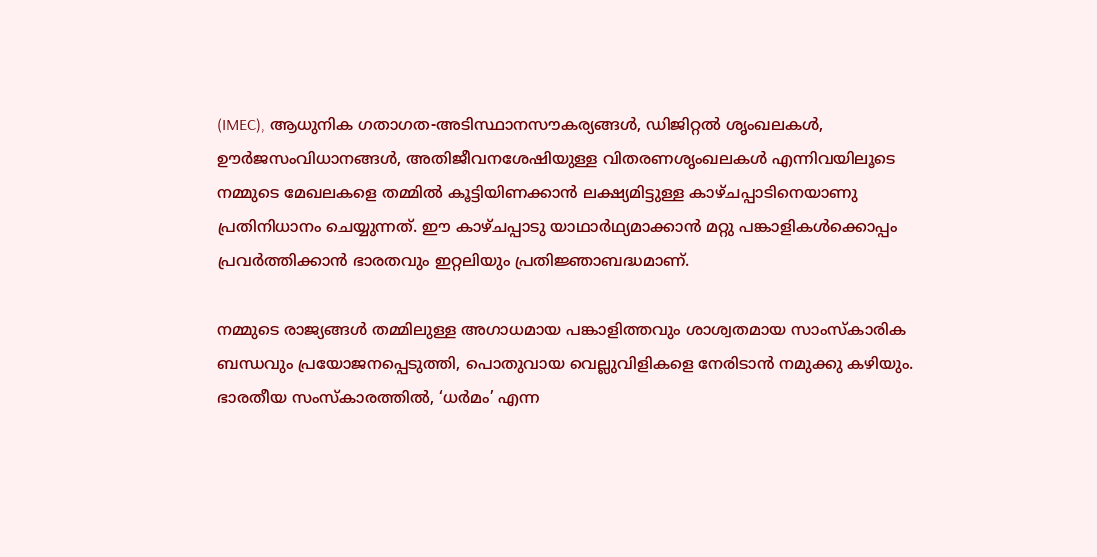(IMEC), ആധുനിക ഗതാഗത-അടിസ്ഥാനസൗകര്യങ്ങള്‍, ഡിജിറ്റല്‍ ശൃംഖലകള്‍, ഊര്‍ജസംവിധാനങ്ങള്‍, അതിജീവനശേഷിയുള്ള വിതരണശൃംഖലകള്‍ എന്നിവയിലൂടെ നമ്മുടെ മേഖലകളെ തമ്മില്‍ കൂട്ടിയിണക്കാന്‍ ലക്ഷ്യമിട്ടുള്ള കാഴ്ചപ്പാടിനെയാണു പ്രതിനിധാനം ചെയ്യുന്നത്. ഈ കാഴ്ചപ്പാടു യാഥാര്‍ഥ്യമാക്കാന്‍ മറ്റു പങ്കാളികള്‍ക്കൊപ്പം പ്രവര്‍ത്തിക്കാന്‍ ഭാരതവും ഇറ്റലിയും പ്രതിജ്ഞാബദ്ധമാണ്.

നമ്മുടെ രാജ്യങ്ങള്‍ തമ്മിലുള്ള അഗാധമായ പങ്കാളിത്തവും ശാശ്വതമായ സാംസ്‌കാരിക ബന്ധവും പ്രയോജനപ്പെടുത്തി, പൊതുവായ വെല്ലുവിളികളെ നേരിടാന്‍ നമുക്കു കഴിയും.
ഭാരതീയ സംസ്‌കാരത്തില്‍, ‘ധര്‍മം’ എന്ന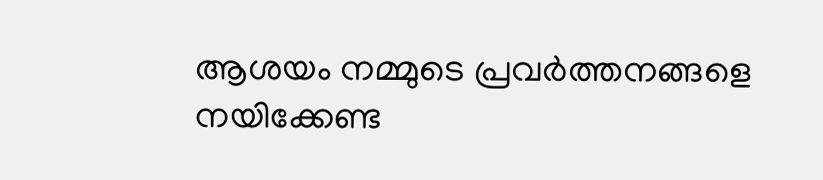ആശയം നമ്മുടെ പ്രവര്‍ത്തനങ്ങളെ നയിക്കേണ്ട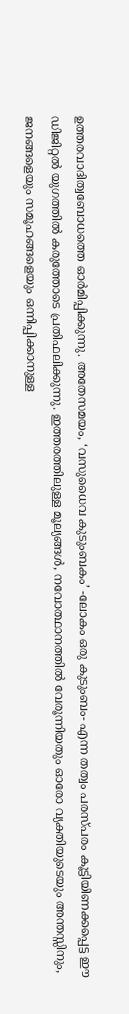ഉത്തരവാദിത്വബോധത്തെ ഓര്‍മിപ്പിക്കുന്നു. അതേസമയം, ‘വസുധൈവ കുടുംബകം’ -ലോകം ഒരു കുടുംബം- എന്ന തത്വം പരസ്പരം കൂട്ടിയിണക്കപ്പെട്ട ഈ ഡിജിറ്റല്‍ യുഗത്തില്‍ കരുത്തോടെ പ്രതിഫലിക്കുന്നു. ഇത്തരത്തിലുള്ള മൂല്യങ്ങള്‍, നവോത്ഥാനത്തില്‍ വേരൂന്നിയതും ഓരോ വ്യക്തിയുടെയും അന്തസ്സിനും, ജനങ്ങളെയും സമൂഹങ്ങളെയും ഒന്നിപ്പിക്കാനുള്ള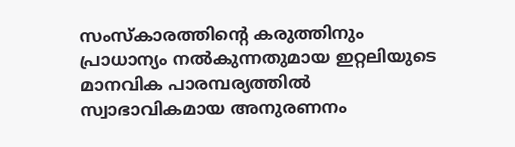സംസ്‌കാരത്തിന്റെ കരുത്തിനും പ്രാധാന്യം നല്‍കുന്നതുമായ ഇറ്റലിയുടെ മാനവിക പാരമ്പര്യത്തില്‍ സ്വാഭാവികമായ അനുരണനം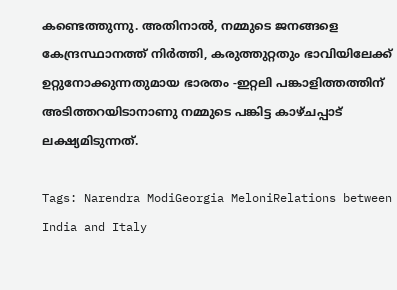കണ്ടെത്തുന്നു. അതിനാല്‍, നമ്മുടെ ജനങ്ങളെ കേന്ദ്രസ്ഥാനത്ത് നിര്‍ത്തി, കരുത്തുറ്റതും ഭാവിയിലേക്ക് ഉറ്റുനോക്കുന്നതുമായ ഭാരതം -ഇറ്റലി പങ്കാളിത്തത്തിന് അടിത്തറയിടാനാണു നമ്മുടെ പങ്കിട്ട കാഴ്ചപ്പാട് ലക്ഷ്യമിടുന്നത്.

Tags: Narendra ModiGeorgia MeloniRelations between India and Italy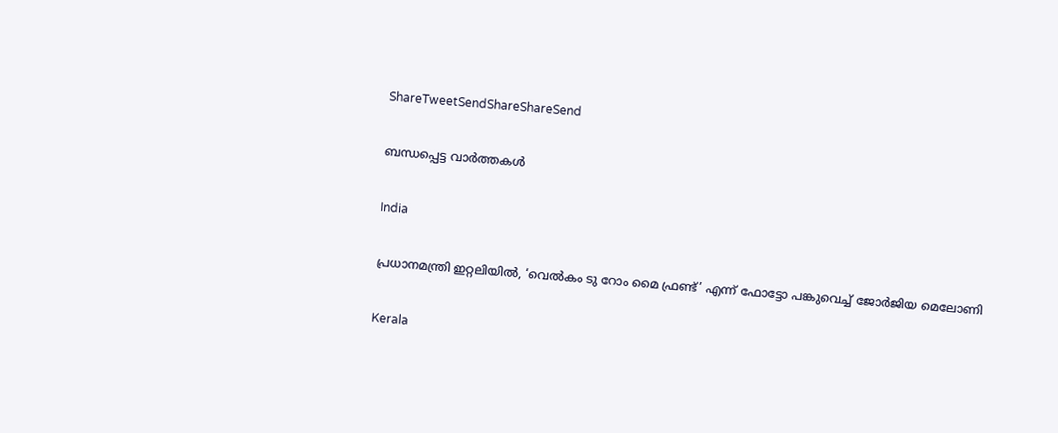ShareTweetSendShareShareSend

ബന്ധപ്പെട്ട വാര്‍ത്തകള്‍

India

പ്രധാനമന്ത്രി ഇറ്റലിയില്‍, ‘വെല്‍കം ടു റോം മൈ ഫ്രണ്ട്’ എന്ന് ഫോട്ടോ പങ്കുവെച്ച് ജോര്‍ജിയ മെലോണി

Kerala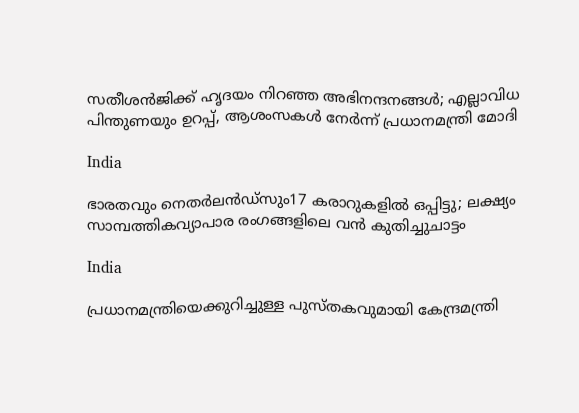സതീശൻജിക്ക് ഹൃദയം നിറഞ്ഞ അഭിനന്ദനങ്ങൾ; എല്ലാവിധ പിന്തുണയും ഉറപ്പ്, ആശംസകൾ നേർന്ന് പ്രധാനമന്ത്രി മോദി

India

ഭാരതവും നെതര്‍ലന്‍ഡ്സും17 കരാറുകളില്‍ ഒപ്പിട്ടു; ലക്ഷ്യം സാമ്പത്തികവ്യാപാര രംഗങ്ങളിലെ വന്‍ കുതിച്ചുചാട്ടം

India

പ്രധാനമന്ത്രിയെക്കുറിച്ചുള്ള പുസ്തകവുമായി കേന്ദ്രമന്ത്രി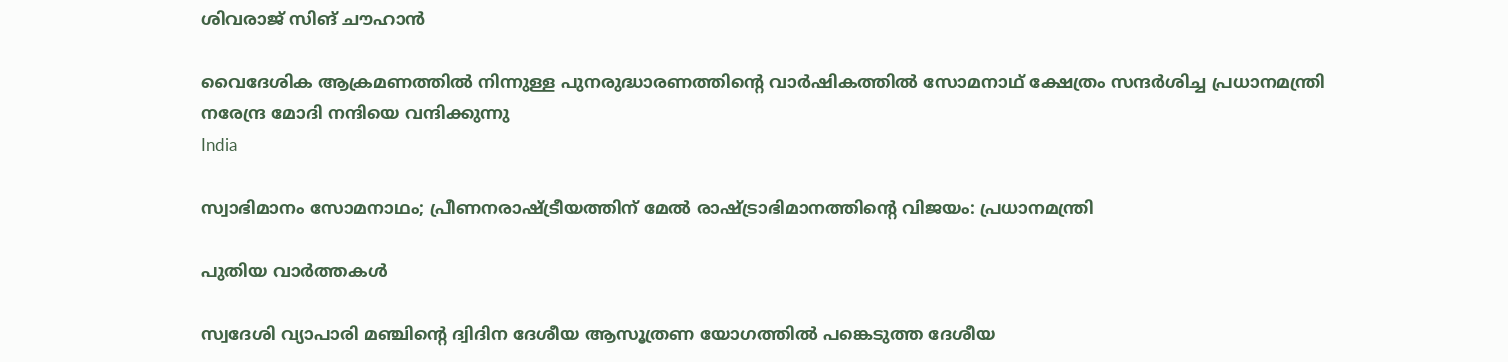ശിവരാജ് സിങ് ചൗഹാന്‍

വൈദേശിക ആക്രമണത്തില്‍ നിന്നുള്ള പുനരുദ്ധാരണത്തിന്റെ വാര്‍ഷികത്തില്‍ സോമനാഥ് ക്ഷേത്രം സന്ദര്‍ശിച്ച പ്രധാനമന്ത്രി നരേന്ദ്ര മോദി നന്ദിയെ വന്ദിക്കുന്നു
India

സ്വാഭിമാനം സോമനാഥം; പ്രീണനരാഷ്‌ട്രീയത്തിന് മേല്‍ രാഷ്‌ട്രാഭിമാനത്തിന്റെ വിജയം: പ്രധാനമന്ത്രി

പുതിയ വാര്‍ത്തകള്‍

സ്വദേശി വ്യാപാരി മഞ്ചിന്റെ ദ്വിദിന ദേശീയ ആസൂത്രണ യോഗത്തില്‍ പങ്കെടുത്ത ദേശീയ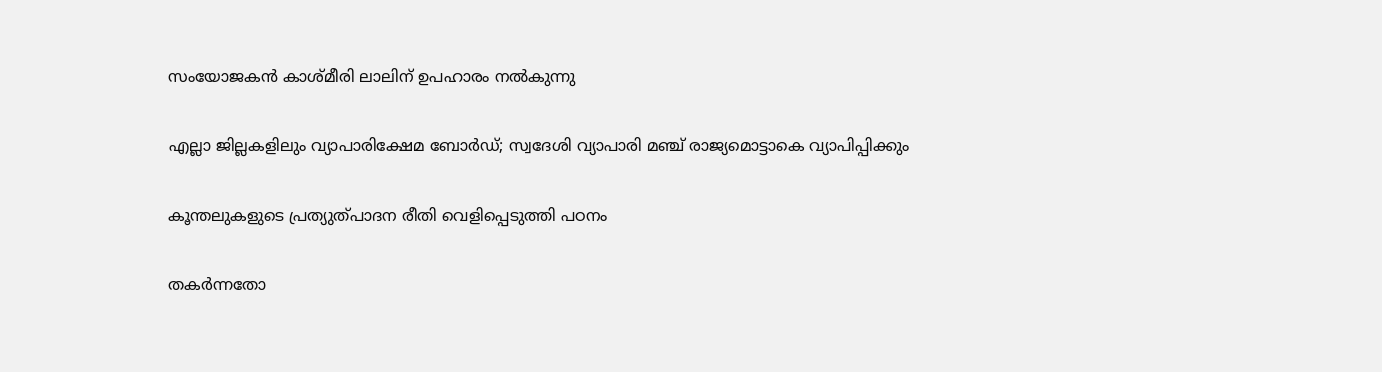സംയോജകന്‍ കാശ്മീരി ലാലിന് ഉപഹാരം നല്‍കുന്നു

എല്ലാ ജില്ലകളിലും വ്യാപാരിക്ഷേമ ബോര്‍ഡ്; സ്വദേശി വ്യാപാരി മഞ്ച് രാജ്യമൊട്ടാകെ വ്യാപിപ്പിക്കും

കൂന്തലുകളുടെ പ്രത്യുത്പാദന രീതി വെളിപ്പെടുത്തി പഠനം

തകർന്നതോ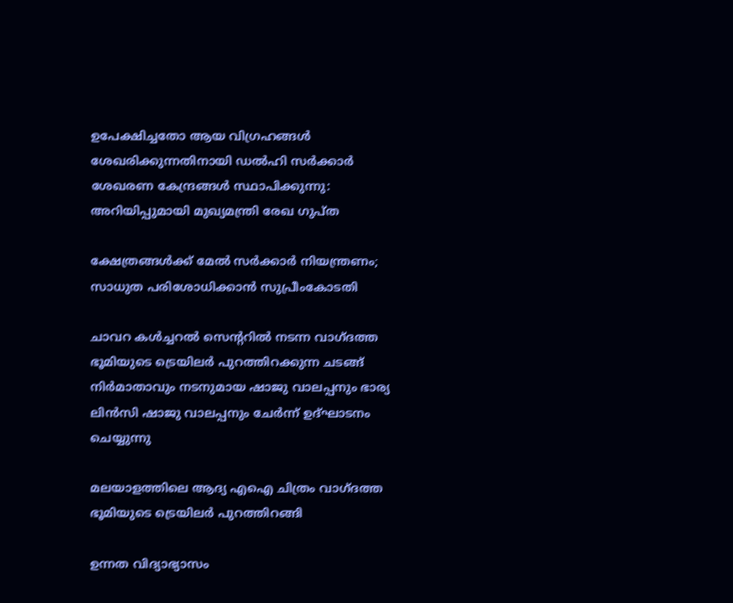ഉപേക്ഷിച്ചതോ ആയ വിഗ്രഹങ്ങൾ ശേഖരിക്കുന്നതിനായി ഡൽഹി സർക്കാർ ശേഖരണ കേന്ദ്രങ്ങൾ സ്ഥാപിക്കുന്നു: അറിയിപ്പുമായി മുഖ്യമന്ത്രി രേഖ ഗുപ്ത

ക്ഷേത്രങ്ങള്‍ക്ക് മേല്‍ സര്‍ക്കാര്‍ നിയന്ത്രണം; സാധുത പരിശോധിക്കാന്‍ സുപ്രീംകോടതി

ചാവറ കള്‍ച്ചറല്‍ സെന്ററില്‍ നടന്ന വാഗ്ദത്ത ഭൂമിയുടെ ട്രെയിലര്‍ പുറത്തിറക്കുന്ന ചടങ്ങ് നിര്‍മാതാവും നടനുമായ ഷാജു വാലപ്പനും ഭാര്യ ലിന്‍സി ഷാജു വാലപ്പനും ചേര്‍ന്ന് ഉദ്ഘാടനം ചെയ്യുന്നു

മലയാളത്തിലെ ആദ്യ എഐ ചിത്രം വാഗ്ദത്ത ഭൂമിയുടെ ട്രെയിലര്‍ പുറത്തിറങ്ങി

ഉന്നത വിദ്യാഭ്യാസം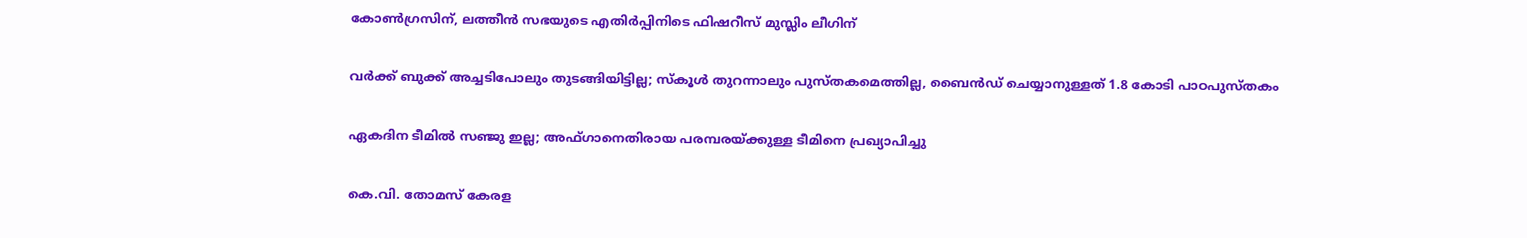കോൺഗ്രസിന്, ലത്തീൻ സഭയുടെ എതിർപ്പിനിടെ ഫിഷറീസ് മുസ്ലിം ലീഗിന്

വര്‍ക്ക് ബുക്ക് അച്ചടിപോലും തുടങ്ങിയിട്ടില്ല; സ്‌കൂള്‍ തുറന്നാലും പുസ്തകമെത്തില്ല, ബൈന്‍ഡ് ചെയ്യാനുള്ളത് 1.8 കോടി പാഠപുസ്തകം

ഏകദിന ടീമില്‍ സഞ്ജു ഇല്ല; അഫ്ഗാനെതിരായ പരമ്പരയ്‌ക്കുള്ള ടീമിനെ പ്രഖ്യാപിച്ചു

കെ.വി. തോമസ് കേരള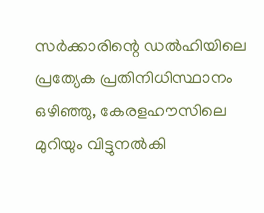സർക്കാരിന്റെ ഡൽഹിയിലെ പ്രത്യേക പ്രതിനിധിസ്ഥാനം ഒഴിഞ്ഞു, കേരളഹൗസിലെ മുറിയും വിട്ടുനൽകി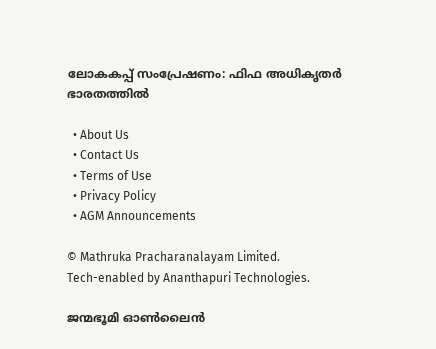ലോകകപ്പ് സംപ്രേഷണം: ഫിഫ അധികൃതര്‍ ഭാരതത്തില്‍

  • About Us
  • Contact Us
  • Terms of Use
  • Privacy Policy
  • AGM Announcements

© Mathruka Pracharanalayam Limited.
Tech-enabled by Ananthapuri Technologies.

ജന്മഭൂമി ഓണ്‍ലൈന്‍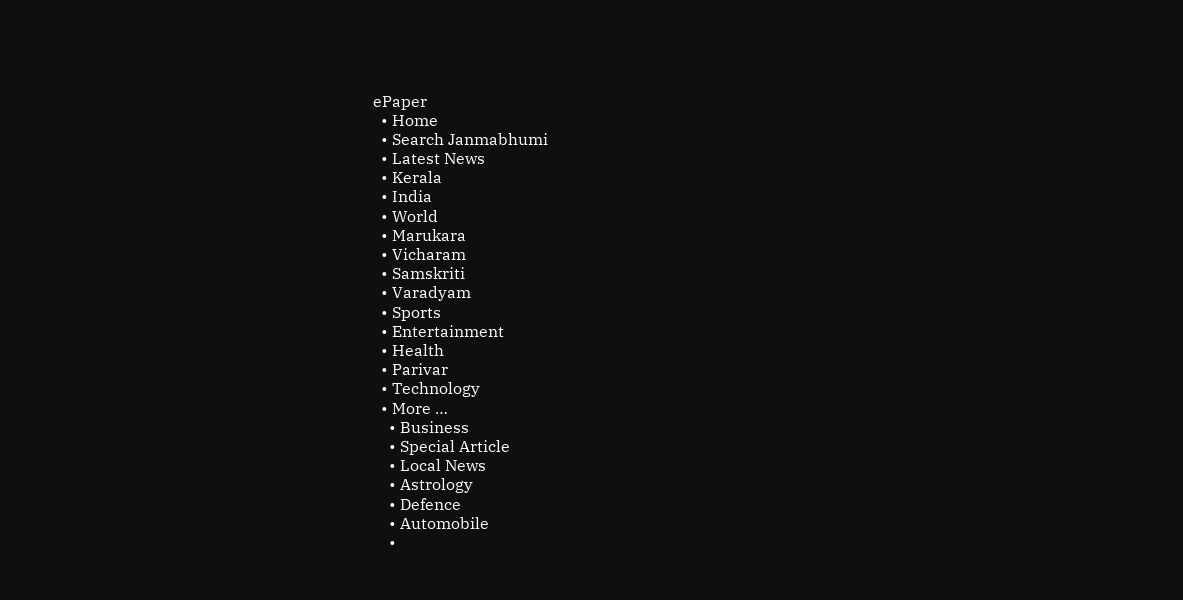ePaper
  • Home
  • Search Janmabhumi
  • Latest News
  • Kerala
  • India
  • World
  • Marukara
  • Vicharam
  • Samskriti
  • Varadyam
  • Sports
  • Entertainment
  • Health
  • Parivar
  • Technology
  • More …
    • Business
    • Special Article
    • Local News
    • Astrology
    • Defence
    • Automobile
    •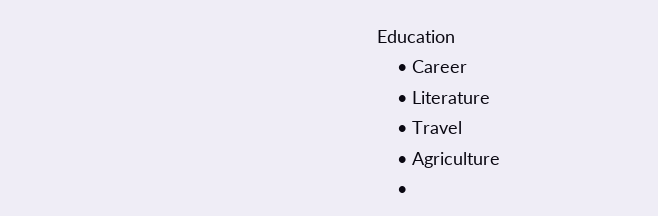Education
    • Career
    • Literature
    • Travel
    • Agriculture
    •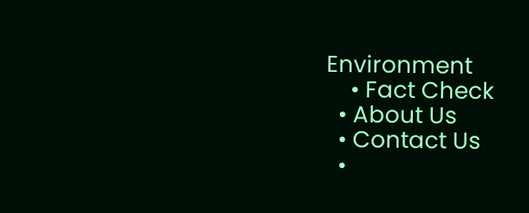Environment
    • Fact Check
  • About Us
  • Contact Us
  •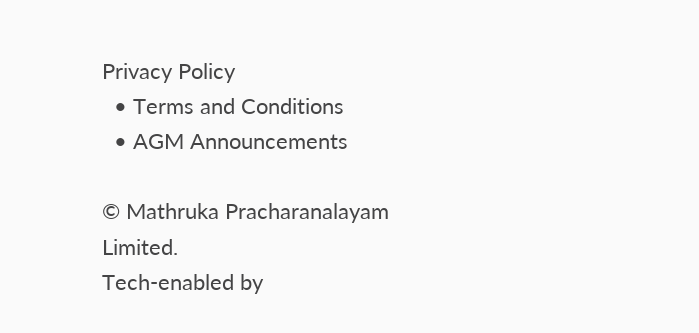Privacy Policy
  • Terms and Conditions
  • AGM Announcements

© Mathruka Pracharanalayam Limited.
Tech-enabled by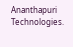Ananthapuri Technologies.